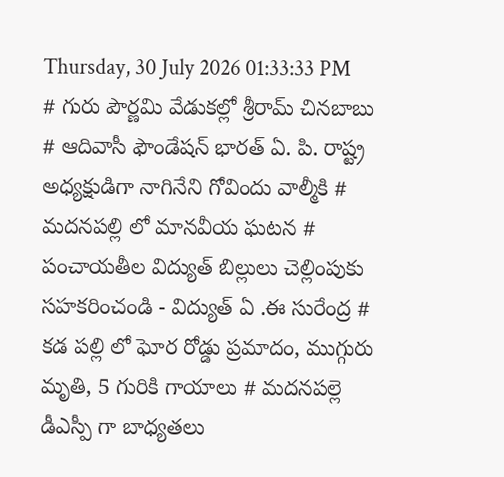Thursday, 30 July 2026 01:33:33 PM
# గురు పౌర్ణమి వేడుకల్లో శ్రీరామ్ చినబాబు # ఆదివాసీ ఫౌండేషన్ భారత్ ఏ. పి. రాష్ట్ర అధ్యక్షుడిగా నాగినేని గోవిందు వాల్మీకి # మదనపల్లి లో మానవీయ ఘటన # పంచాయతీల విద్యుత్ బిల్లులు చెల్లింపుకు సహకరించండి - విద్యుత్ ఏ .ఈ సురేంద్ర # కడ పల్లి లో ఘోర రోడ్డు ప్రమాదం, ముగ్గురు మృతి, 5 గురికి గాయాలు # మదనపల్లె డీఎస్పీ గా బాధ్యతలు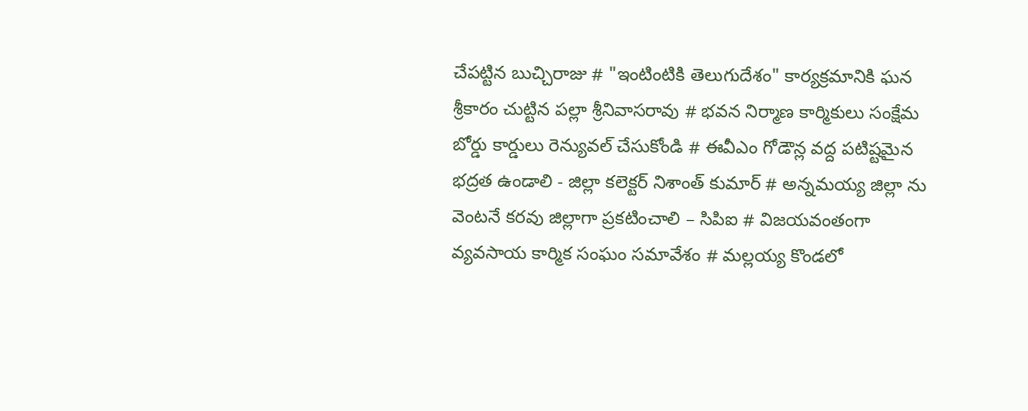చేపట్టిన బుచ్చిరాజు # "ఇంటింటికి తెలుగుదేశం" కార్యక్రమానికి ఘన శ్రీకారం చుట్టిన పల్లా శ్రీనివాసరావు # భవన నిర్మాణ కార్మికులు సంక్షేమ బోర్డు కార్డులు రెన్యువల్ చేసుకోండి # ఈవీఎం గోడౌన్ల వద్ద పటిష్టమైన భద్రత ఉండాలి - జిల్లా కలెక్టర్ నిశాంత్ కుమార్ # అన్నమయ్య జిల్లా ను వెంటనే కరవు జిల్లాగా ప్రకటించాలి – సిపిఐ # విజయవంతంగా వ్యవసాయ కార్మిక సంఘం సమావేశం # మల్లయ్య కొండలో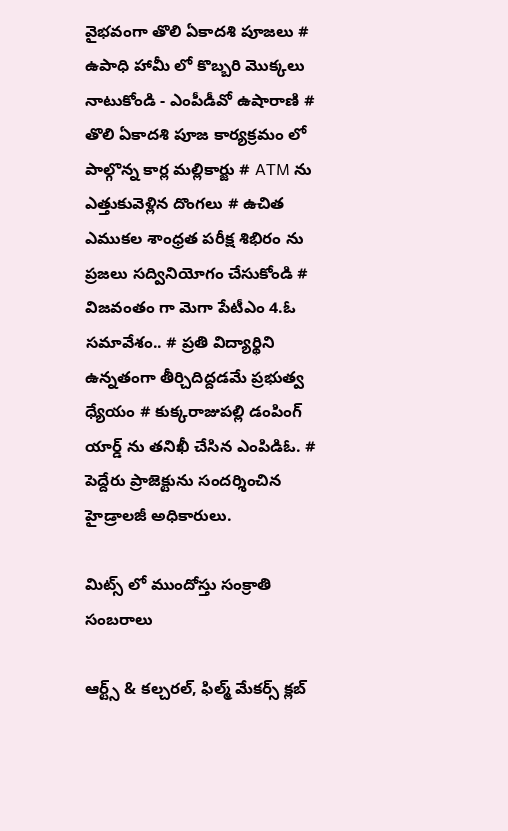వైభవంగా తొలి ఏకాదశి పూజలు # ఉపాధి హామీ లో కొబ్బరి మొక్కలు నాటుకోండి - ఎంపీడీవో ఉషారాణి # తొలి ఏకాదశి పూజ కార్యక్రమం లో పాల్గొన్న కార్ల మల్లికార్జు # ATM ను ఎత్తుకువెళ్లిన దొంగలు # ఉచిత ఎముకల శాంధ్రత పరీక్ష శిభిరం ను ప్రజలు సద్వినియోగం చేసుకోండి # విజవంతం గా మెగా పేటీఎం 4.ఓ సమావేశం.. # ప్రతి విద్యార్థిని ఉన్నతంగా తీర్చిదిద్దడమే ప్రభుత్వ ధ్యేయం # కుక్కరాజుపల్లి డంపింగ్ యార్డ్ ను తనిఖీ చేసిన ఎంపిడిఓ. # పెద్దేరు ప్రాజెక్టును సందర్శించిన హైడ్రాలజీ అధికారులు.

మిట్స్ లో ముందోస్తు సంక్రాతి సంబరాలు

ఆర్ట్స్ & కల్చరల్, ఫిల్మ్ మేకర్స్ క్లబ్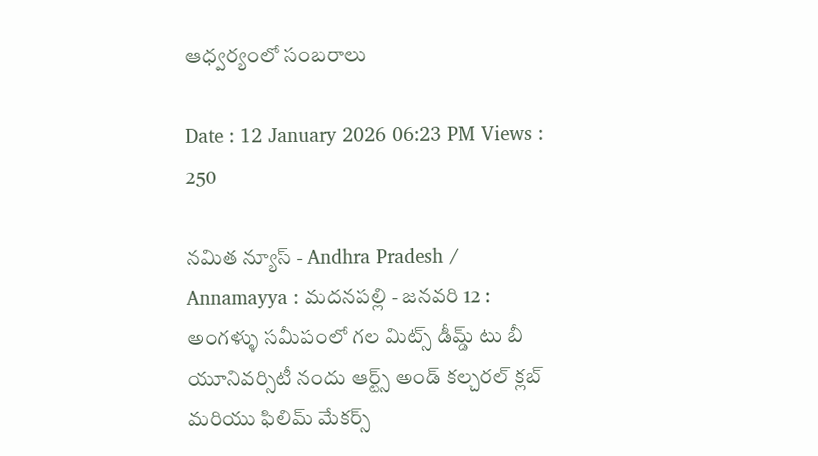ఆధ్వర్యంలో సంబరాలు

Date : 12 January 2026 06:23 PM Views : 250

నమిత న్యూస్ - Andhra Pradesh / Annamayya : మదనపల్లి - జనవరి 12 : అంగళ్ళు సమీపంలో గల మిట్స్ డీమ్డ్ టు బీ యూనివర్సిటీ నందు ఆర్ట్స్ అండ్ కల్చరల్ క్లబ్ మరియు ఫిలిమ్ మేకర్స్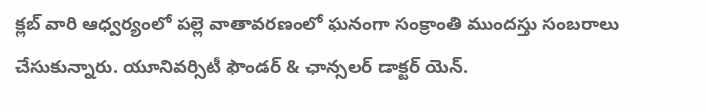క్లబ్ వారి ఆధ్వర్యంలో పల్లె వాతావరణంలో ఘనంగా సంక్రాంతి ముందస్తు సంబరాలు చేసుకున్నారు. యూనివర్సిటీ ఫౌండర్ & ఛాన్సలర్ డాక్టర్ యెన్.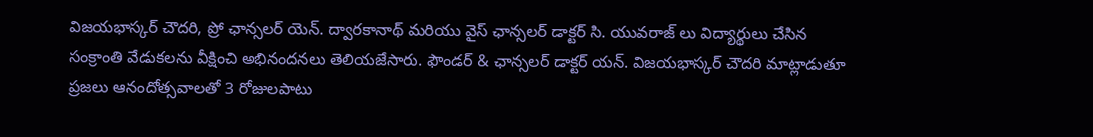విజయభాస్కర్ చౌదరి, ప్రో ఛాన్సలర్ యెన్. ద్వారకానాథ్ మరియు వైస్ ఛాన్సలర్ డాక్టర్ సి. యువరాజ్ లు విద్యార్థులు చేసిన సంక్రాంతి వేడుకలను వీక్షించి అభినందనలు తెలియజేసారు. ఫౌండర్ & ఛాన్సలర్ డాక్టర్ యన్. విజయభాస్కర్ చౌదరి మాట్లాడుతూ ప్రజలు ఆనందోత్సవాలతో 3 రోజులపాటు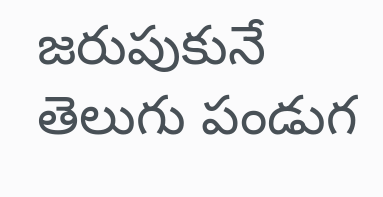జరుపుకునే తెలుగు పండుగ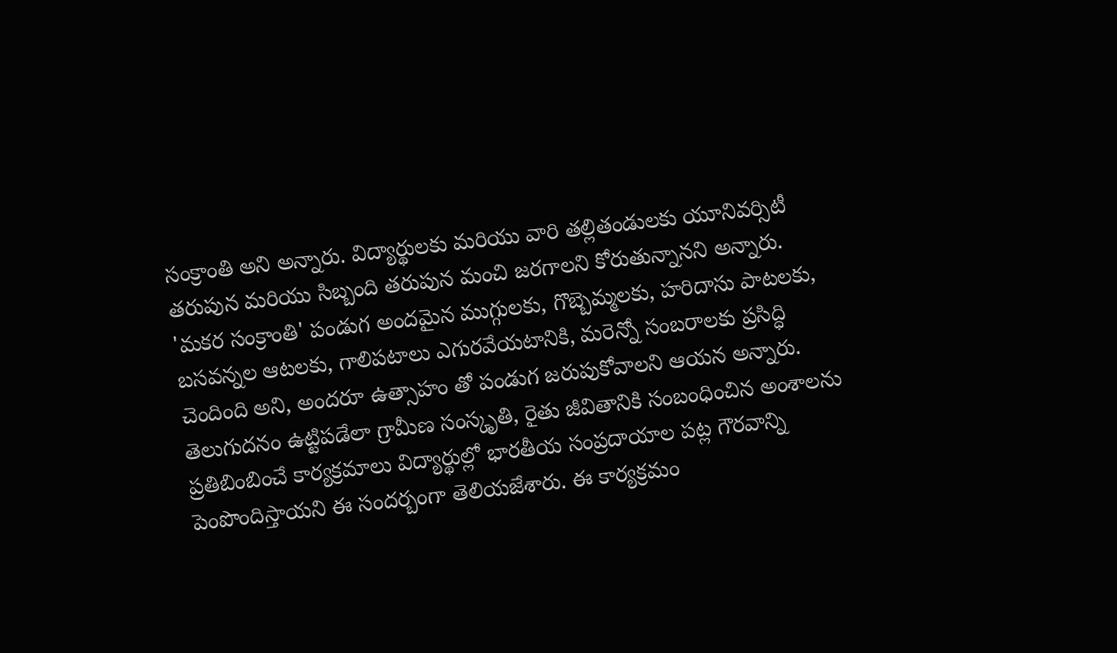సంక్రాంతి అని అన్నారు. విద్యార్థులకు మరియు వారి తల్లితండులకు యూనివర్సిటీ తరుపున మరియు సిబ్బంది తరుపున మంచి జరగాలని కోరుతున్నానని అన్నారు. 'మకర సంక్రాంతి' పండుగ అందమైన ముగ్గులకు, గొబ్బెమ్మలకు, హరిదాసు పాటలకు, బసవన్నల ఆటలకు, గాలిపటాలు ఎగురవేయటానికి, మరెన్నో సంబరాలకు ప్రసిద్ధి చెందింది అని, అందరూ ఉత్సాహం తో పండుగ జరుపుకోవాలని ఆయన అన్నారు. తెలుగుదనం ఉట్టిపడేలా గ్రామీణ సంస్కృతి, రైతు జీవితానికి సంబంధించిన అంశాలను ప్రతిబింబించే కార్యక్రమాలు విద్యార్థుల్లో భారతీయ సంప్రదాయాల పట్ల గౌరవాన్ని పెంపొందిస్తాయని ఈ సందర్బంగా తెలియజేశారు. ఈ కార్యక్రమం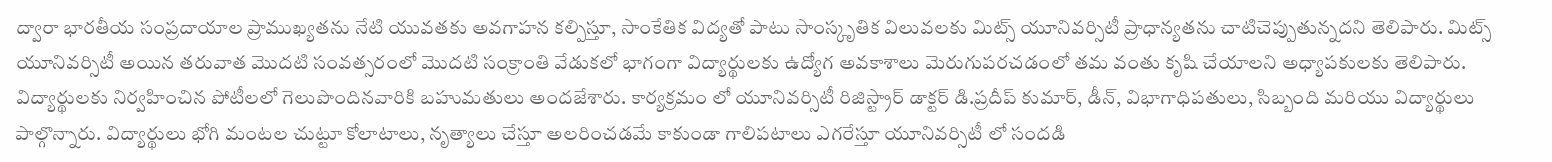ద్వారా భారతీయ సంప్రదాయాల ప్రాముఖ్యతను నేటి యువతకు అవగాహన కల్పిస్తూ, సాంకేతిక విద్యతో పాటు సాంస్కృతిక విలువలకు మిట్స్ యూనివర్సిటీ ప్రాధాన్యతను చాటిచెప్పుతున్నదని తెలిపారు. మిట్స్ యూనివర్సిటీ అయిన తరువాత మొదటి సంవత్సరంలో మొదటి సంక్రాంతి వేడుకలో భాగంగా విద్యార్థులకు ఉద్యోగ అవకాశాలు మెరుగుపరచడంలో తమ వంతు కృషి చేయాలని అధ్యాపకులకు తెలిపారు. విద్యార్థులకు నిర్వహించిన పోటీలలో గెలుపొందినవారికి బహుమతులు అందజేశారు. కార్యక్రమం లో యూనివర్సిటీ రిజిస్ట్రార్ డాక్టర్ డి.ప్రదీప్ కుమార్, డీన్, విభాగాధిపతులు, సిబ్బంది మరియు విద్యార్థులు పాల్గొన్నారు. విద్యార్థులు భోగి మంటల చుట్టూ కోలాటాలు, నృత్యాలు చేస్తూ అలరించడమే కాకుండా గాలిపటాలు ఎగరేస్తూ యూనివర్సిటీ లో సందడి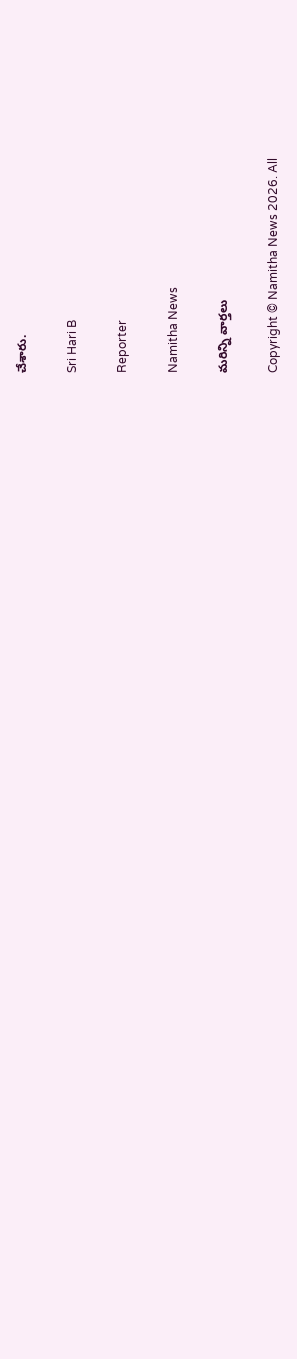చేశారు.

Sri Hari B

Reporter

Namitha News

మరిన్ని వార్తలు

Copyright © Namitha News 2026. All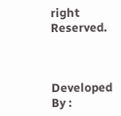right Reserved.



Developed By :